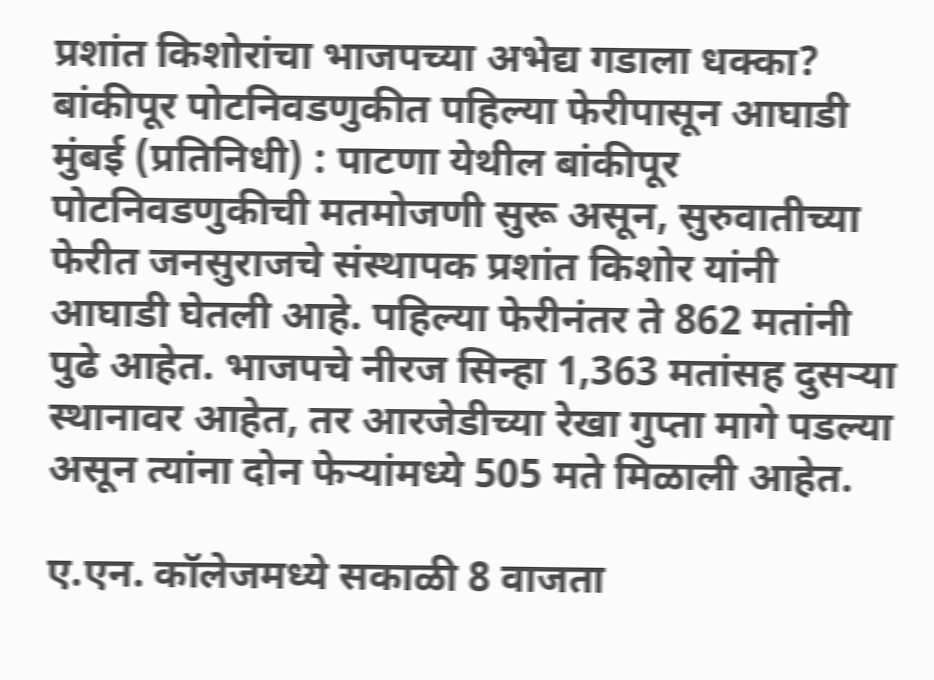प्रशांत किशोरांचा भाजपच्या अभेद्य गडाला धक्का? बांकीपूर पोटनिवडणुकीत पहिल्या फेरीपासून आघाडी
मुंबई (प्रतिनिधी) : पाटणा येथील बांकीपूर पोटनिवडणुकीची मतमोजणी सुरू असून, सुरुवातीच्या फेरीत जनसुराजचे संस्थापक प्रशांत किशोर यांनी आघाडी घेतली आहे. पहिल्या फेरीनंतर ते 862 मतांनी पुढे आहेत. भाजपचे नीरज सिन्हा 1,363 मतांसह दुसऱ्या स्थानावर आहेत, तर आरजेडीच्या रेखा गुप्ता मागे पडल्या असून त्यांना दोन फेऱ्यांमध्ये 505 मते मिळाली आहेत.

ए.एन. कॉलेजमध्ये सकाळी 8 वाजता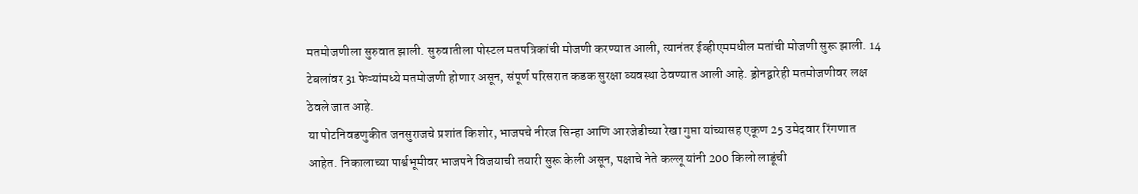मतमोजणीला सुरुवात झाली. सुरुवातीला पोस्टल मतपत्रिकांची मोजणी करण्यात आली, त्यानंतर ईव्हीएममधील मतांची मोजणी सुरू झाली. 14 टेबलांवर 31 फेऱ्यांमध्ये मतमोजणी होणार असून, संपूर्ण परिसरात कडक सुरक्षा व्यवस्था ठेवण्यात आली आहे. ड्रोनद्वारेही मतमोजणीवर लक्ष ठेवले जात आहे.
या पोटनिवडणुकीत जनसुराजचे प्रशांत किशोर, भाजपचे नीरज सिन्हा आणि आरजेडीच्या रेखा गुप्ता यांच्यासह एकूण 25 उमेदवार रिंगणात आहेत. निकालाच्या पार्श्वभूमीवर भाजपने विजयाची तयारी सुरू केली असून, पक्षाचे नेते कल्लू यांनी 200 किलो लाडूंची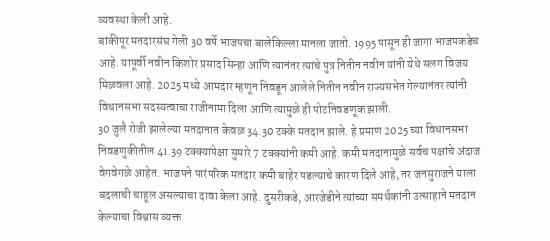व्यवस्था केली आहे.
बांकीपूर मतदारसंघ गेली 30 वर्षे भाजपचा बालेकिल्ला मानला जातो. 1995 पासून ही जागा भाजपकडेच आहे. यापूर्वी नवीन किशोर प्रसाद सिन्हा आणि त्यानंतर त्यांचे पुत्र नितीन नवीन यांनी येथे सलग विजय मिळवला आहे. 2025 मध्ये आमदार म्हणून निवडून आलेले नितीन नवीन राज्यसभेत गेल्यानंतर त्यांनी विधानसभा सदस्यत्वाचा राजीनामा दिला आणि त्यामुळे ही पोटनिवडणूक झाली.
30 जुलै रोजी झालेल्या मतदानात केवळ 34.30 टक्के मतदान झाले. हे प्रमाण 2025 च्या विधानसभा निवडणुकीतील 41.39 टक्क्यांपेक्षा सुमारे 7 टक्क्यांनी कमी आहे. कमी मतदानामुळे सर्वच पक्षांचे अंदाज वेगवेगळे आहेत. भाजपने पारंपरिक मतदार कमी बाहेर पडल्याचे कारण दिले आहे, तर जनसुराजने याला बदलाची चाहूल असल्याचा दावा केला आहे. दुसरीकडे, आरजेडीने त्यांच्या समर्थकांनी उत्साहाने मतदान केल्याचा विश्वास व्यक्त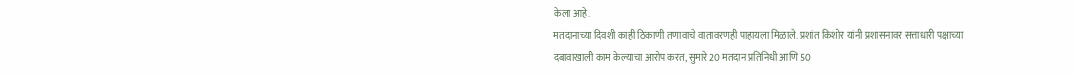केला आहे.
मतदानाच्या दिवशी काही ठिकाणी तणावाचे वातावरणही पाहायला मिळाले. प्रशांत किशोर यांनी प्रशासनावर सत्ताधारी पक्षाच्या दबावाखाली काम केल्याचा आरोप करत, सुमारे 20 मतदान प्रतिनिधी आणि 50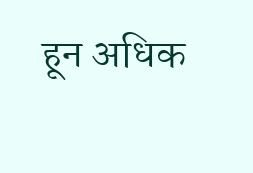हून अधिक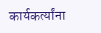कार्यकर्त्यांना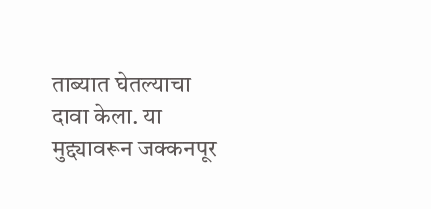ताब्यात घेतल्याचा दावा केला. या मुद्द्यावरून जक्कनपूर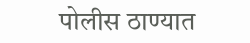पोलीस ठाण्यात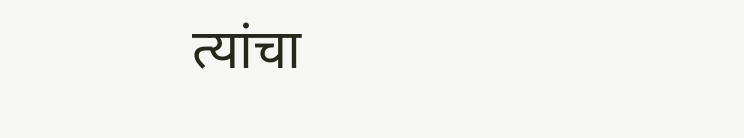त्यांचा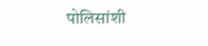पोलिसांशी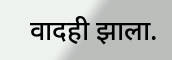वादही झाला.